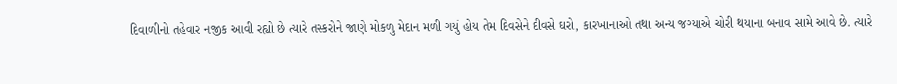દિવાળીનો તહેવાર નજીક આવી રહ્યો છે ત્યારે તસ્કરોને જાણે મોકળુ મેદાન મળી ગયું હોય તેમ દિવસેને દીવસે ઘરો, કારખાનાઓ તથા અન્ય જગ્યાએ ચોરી થયાના બનાવ સામે આવે છે. ત્યારે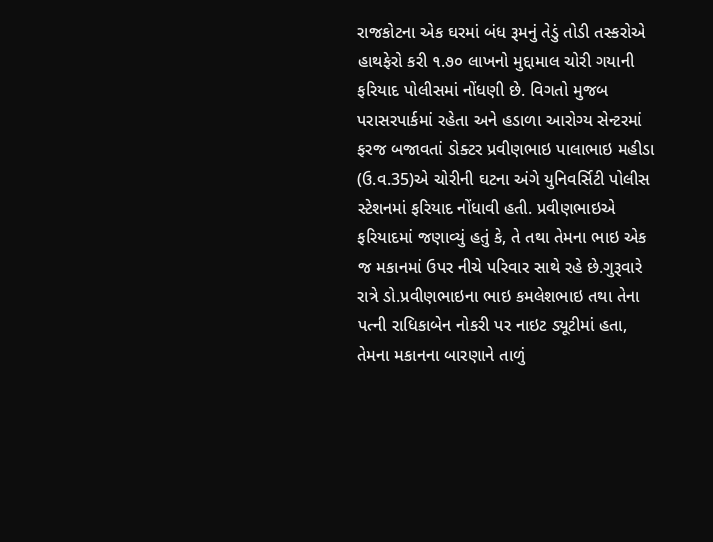રાજકોટના એક ઘરમાં બંધ રૂમનું તેડું તોડી તસ્કરોએ હાથફેરો કરી ૧.૭૦ લાખનો મુદ્દામાલ ચોરી ગયાની ફરિયાદ પોલીસમાં નોંધણી છે. વિગતો મુજબ પરાસરપાર્કમાં રહેતા અને હડાળા આરોગ્ય સેન્ટરમાં ફરજ બજાવતાં ડોક્ટર પ્રવીણભાઇ પાલાભાઇ મહીડા (ઉ.વ.35)એ ચોરીની ઘટના અંગે યુનિવર્સિટી પોલીસ સ્ટેશનમાં ફરિયાદ નોંધાવી હતી. પ્રવીણભાઇએ ફરિયાદમાં જણાવ્યું હતું કે, તે તથા તેમના ભાઇ એક જ મકાનમાં ઉપર નીચે પરિવાર સાથે રહે છે.ગુરૂવારે રાત્રે ડો.પ્રવીણભાઇના ભાઇ કમલેશભાઇ તથા તેના પત્ની રાધિકાબેન નોકરી પર નાઇટ ડ્યૂટીમાં હતા, તેમના મકાનના બારણાને તાળું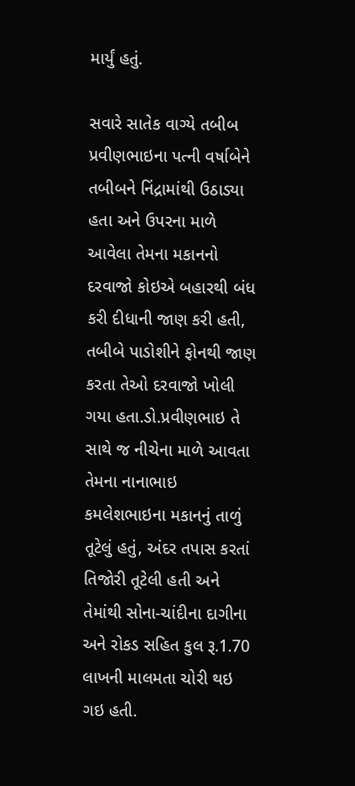માર્યું હતું.

સવારે સાતેક વાગ્યે તબીબ પ્રવીણભાઇના પત્ની વર્ષાબેને તબીબને નિંદ્રામાંથી ઉઠાડ્યા હતા અને ઉપરના માળે આવેલા તેમના મકાનનો દરવાજો કોઇએ બહારથી બંધ કરી દીધાની જાણ કરી હતી, તબીબે પાડોશીને ફોનથી જાણ કરતા તેઓ દરવાજો ખોલી ગયા હતા.ડો.પ્રવીણભાઇ તે સાથે જ નીચેના માળે આવતા તેમના નાનાભાઇ કમલેશભાઇના મકાનનું તાળું તૂટેલું હતું, અંદર તપાસ કરતાં તિજોરી તૂટેલી હતી અને તેમાંથી સોના-ચાંદીના દાગીના અને રોકડ સહિત કુલ રૂ.1.70 લાખની માલમતા ચોરી થઇ ગઇ હતી.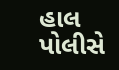હાલ પોલીસે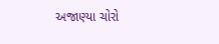અજાણ્યા ચોરો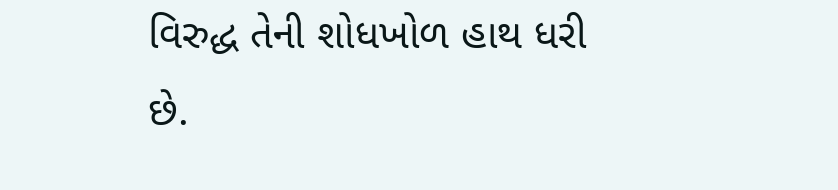વિરુદ્ધ તેની શોધખોળ હાથ ધરી છે.